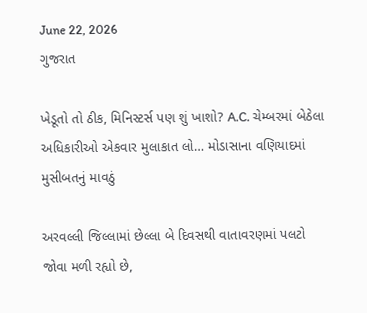June 22, 2026
ગુજરાત

ખેડૂતો તો ઠીક, મિનિસ્ટર્સ પણ શું ખાશો? A.C. ચેમ્બરમાં બેઠેલા અધિકારીઓ એકવાર મુલાકાત લો… મોડાસાના વણિયાદમાં મુસીબતનું માવઠું

અરવલ્લી જિલ્લામાં છેલ્લા બે દિવસથી વાતાવરણમાં પલટો જોવા મળી રહ્યો છે,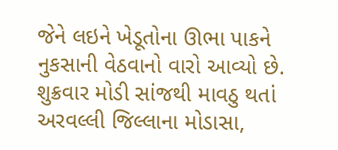જેને લઇને ખેડૂતોના ઊભા પાકને નુકસાની વેઠવાનો વારો આવ્યો છે. શુક્રવાર મોડી સાંજથી માવઠુ થતાં અરવલ્લી જિલ્લાના મોડાસા,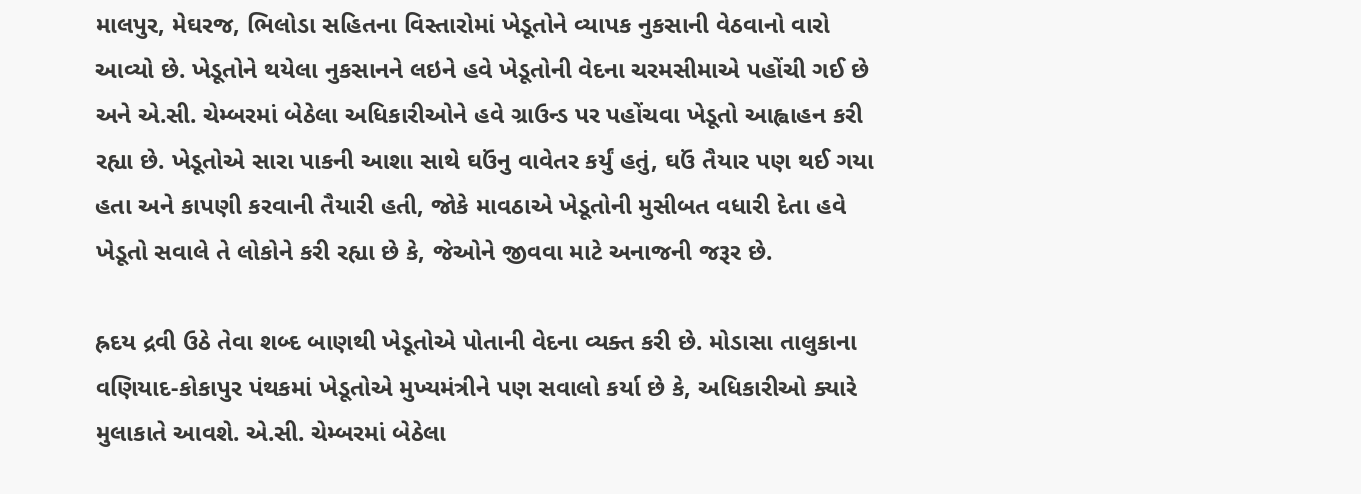માલપુર, મેઘરજ, ભિલોડા સહિતના વિસ્તારોમાં ખેડૂતોને વ્યાપક નુકસાની વેઠવાનો વારો આવ્યો છે. ખેડૂતોને થયેલા નુકસાનને લઇને હવે ખેડૂતોની વેદના ચરમસીમાએ પહોંચી ગઈ છે અને એ.સી. ચેમ્બરમાં બેઠેલા અધિકારીઓને હવે ગ્રાઉન્ડ પર પહોંચવા ખેડૂતો આહ્વાહન કરી રહ્યા છે. ખેડૂતોએ સારા પાકની આશા સાથે ઘઉંનુ વાવેતર કર્યું હતું, ઘઉં તૈયાર પણ થઈ ગયા હતા અને કાપણી કરવાની તૈયારી હતી, જોકે માવઠાએ ખેડૂતોની મુસીબત વધારી દેતા હવે ખેડૂતો સવાલે તે લોકોને કરી રહ્યા છે કે, જેઓને જીવવા માટે અનાજની જરૂર છે.

હ્રદય દ્રવી ઉઠે તેવા શબ્દ બાણથી ખેડૂતોએ પોતાની વેદના વ્યક્ત કરી છે. મોડાસા તાલુકાના વણિયાદ-કોકાપુર પંથકમાં ખેડૂતોએ મુખ્યમંત્રીને પણ સવાલો કર્યા છે કે, અધિકારીઓ ક્યારે મુલાકાતે આવશે. એ.સી. ચેમ્બરમાં બેઠેલા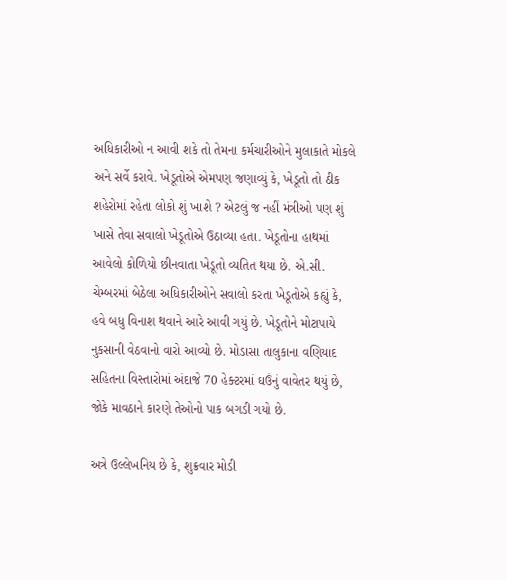અધિકારીઓ ન આવી શકે તો તેમના કર્મચારીઓને મુલાકાતે મોકલે અને સર્વે કરાવે. ખેડૂતોએ એમપણ જણાવ્યું કે, ખેડૂતો તો ઠીક શહેરોમાં રહેતા લોકો શું ખાશે ? એટલું જ નહીં મંત્રીઓ પણ શું ખાસે તેવા સવાલો ખેડૂતોએ ઉઠાવ્યા હતા. ખેડૂતોના હાથમાં આવેલો કોળિયો છીનવાતા ખેડૂતો વ્યતિત થયા છે. એ.સી. ચેમ્બરમાં બેઠેલા અધિકારીઓને સવાલો કરતા ખેડૂતોએ કહ્યું કે, હવે બધુ વિનાશ થવાને આરે આવી ગયું છે. ખેડૂતોને મોટાપાયે નુકસાની વેઠવાનો વારો આવ્યો છે. મોડાસા તાલુકાના વણિયાદ સહિતના વિસ્તારોમાં અંદાજે 70 હેક્ટરમાં ઘઉંનું વાવેતર થયું છે, જોકે માવઠાને કારણે તેઓનો પાક બગડી ગયો છે.

અત્રે ઉલ્લેખનિય છે કે, શુક્રવાર મોડી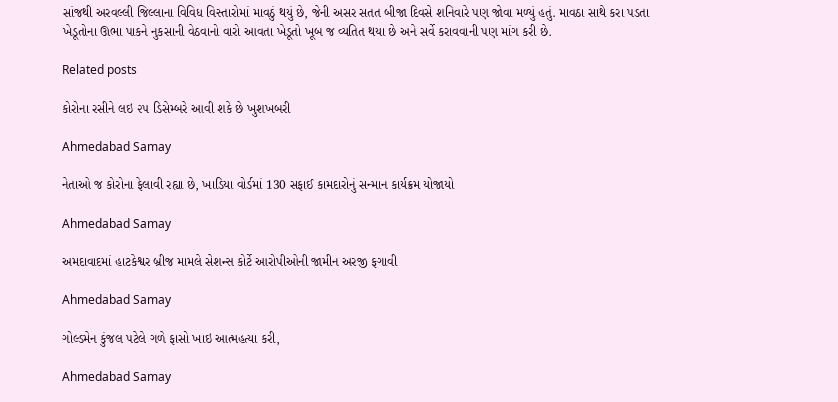સાંજથી અરવલ્લી જિલ્લાના વિવિધ વિસ્તારોમાં માવઠું થયું છે, જેની અસર સતત બીજા દિવસે શનિવારે પણ જોવા મળ્યું હતું. માવઠા સાથે કરા પડતા ખેડૂતોના ઊભા પાકને નુકસાની વેઠવાનો વારો આવતા ખેડૂતો ખૂબ જ વ્યતિત થયા છે અને સર્વે કરાવવાની પણ માંગ કરી છે.

Related posts

કોરોના રસીને લઇ ૨૫ ડિસેમ્બરે આવી શકે છે ખુશખબરી

Ahmedabad Samay

નેતાઓ જ કોરોના ફેલાવી રહ્યા છે, ખાડિયા વોર્ડમાં 130 સફાઈ કામદારોનું સન્માન કાર્યક્રમ યોજાયો

Ahmedabad Samay

અમદાવાદમાં હાટકેશ્વર બ્રીજ મામલે સેશન્સ કોર્ટે આરોપીઓની જામીન અરજી ફગાવી

Ahmedabad Samay

ગોલ્ડમેન કુંજલ પટેલે ગળે ફાસો ખાઇ આત્મહત્યા કરી,

Ahmedabad Samay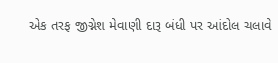એક તરફ જીગ્નેશ મેવાણી દારૂ બંધી પર આંદોલ ચલાવે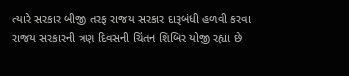ત્યારે સરકાર બીજી તરફ રાજય સરકાર દારૂબંધી હળવી કરવા રાજય સરકારની ત્રણ દિવસની ચિંતન શિબિર યોજી રહ્યા છે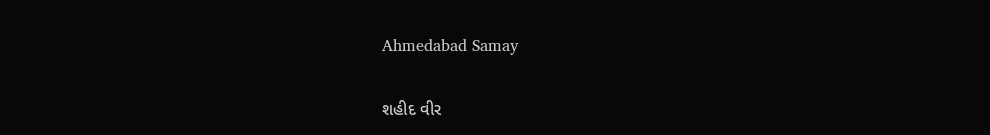Ahmedabad Samay

શહીદ વીર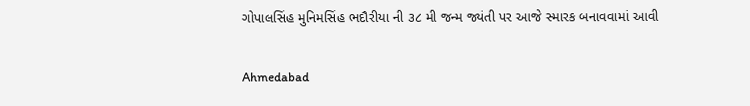ગોપાલસિંહ મુનિમસિંહ ભદૌરીયા ની ૩૮ મી જન્મ જ્યંતી પર આજે સ્મારક બનાવવામાં આવી

Ahmedabad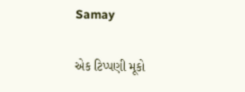Samay

એક ટિપ્પણી મૂકો